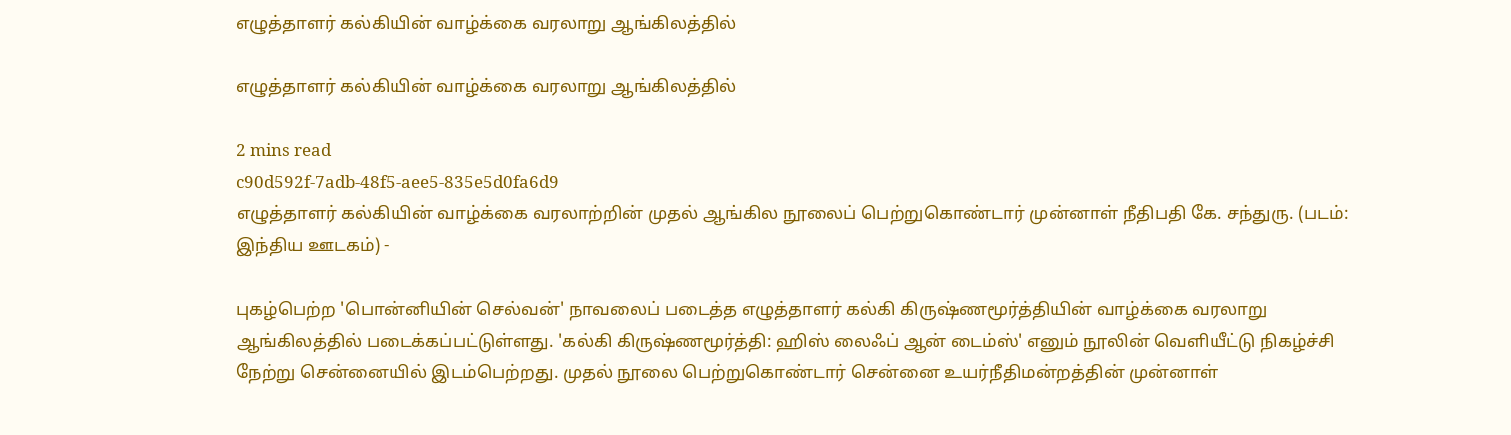எழுத்தாளர் கல்கியின் வாழ்க்கை வரலாறு ஆங்கிலத்தில்

எழுத்தாளர் கல்கியின் வாழ்க்கை வரலாறு ஆங்கிலத்தில்

2 mins read
c90d592f-7adb-48f5-aee5-835e5d0fa6d9
எழுத்தாளர் கல்கியின் வாழ்க்கை வரலாற்றின் முதல் ஆங்கில நூலைப் பெற்றுகொண்டார் முன்னாள் நீதிபதி கே. சந்துரு. (படம்: இந்திய ஊடகம்) -

புகழ்பெற்ற 'பொன்னியின் செல்வன்' நாவலைப் படைத்த எழுத்தாளர் கல்கி கிரு‌ஷ்ணமூர்த்தியின் வாழ்க்கை வரலாறு ஆங்கிலத்தில் படைக்கப்பட்டுள்ளது. 'கல்கி கிரு‌ஷ்ணமூர்த்தி: ஹிஸ் லைஃப் ஆன் டைம்ஸ்' எனும் நூலின் வெளியீட்டு நிகழ்ச்சி நேற்று சென்னையில் இடம்பெற்றது. முதல் நூலை பெற்றுகொண்டார் சென்னை உயர்நீதிமன்றத்தின் முன்னாள்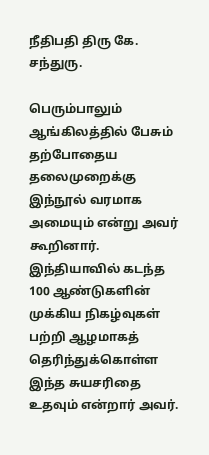நீதிபதி திரு கே. சந்துரு.

பெரும்பாலும் ஆங்கிலத்தில் பேசும் தற்போதைய தலைமுறைக்கு இந்நூல் வரமாக அமையும் என்று அவர் கூறினார். இந்தியாவில் கடந்த 100 ஆண்டுகளின் முக்கிய நிகழ்வுகள் பற்றி ஆழமாகத் தெரிந்துக்கொள்ள இந்த சுயசரிதை உதவும் என்றார் அவர்.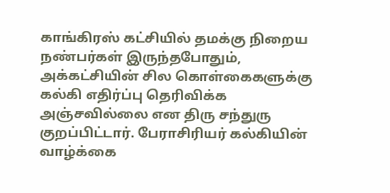காங்கிரஸ் கட்சியில் தமக்கு நிறைய நண்பர்கள் இருந்தபோதும், அக்கட்சியின் சில கொள்கைகளுக்கு கல்கி எதிர்ப்பு தெரிவிக்க அஞ்சவில்லை என திரு சந்துரு குறப்பிட்டார். பேராசிரியர் கல்கியின் வாழ்க்கை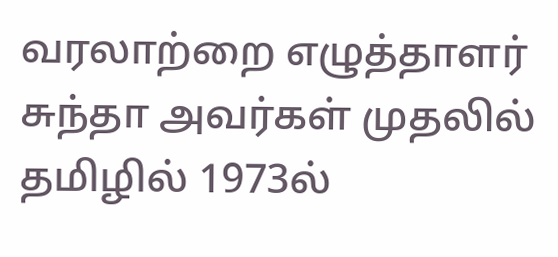வரலாற்றை எழுத்தாளர் சுந்தா அவர்கள் முதலில் தமிழில் 1973ல்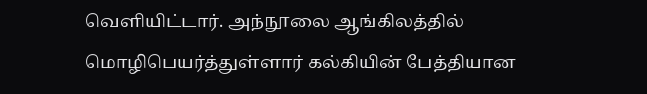வெளியிட்டார். அந்நூலை ஆங்கிலத்தில் மொழிபெயர்த்துள்ளார் கல்கியின் பேத்தியான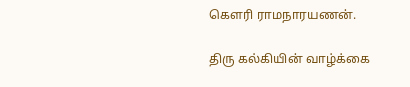கௌரி ராமநாரயணன்.

திரு கல்கியின் வாழ்க்கை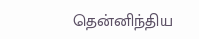தென்னிந்திய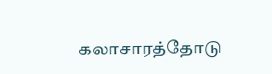கலாசாரத்தோடு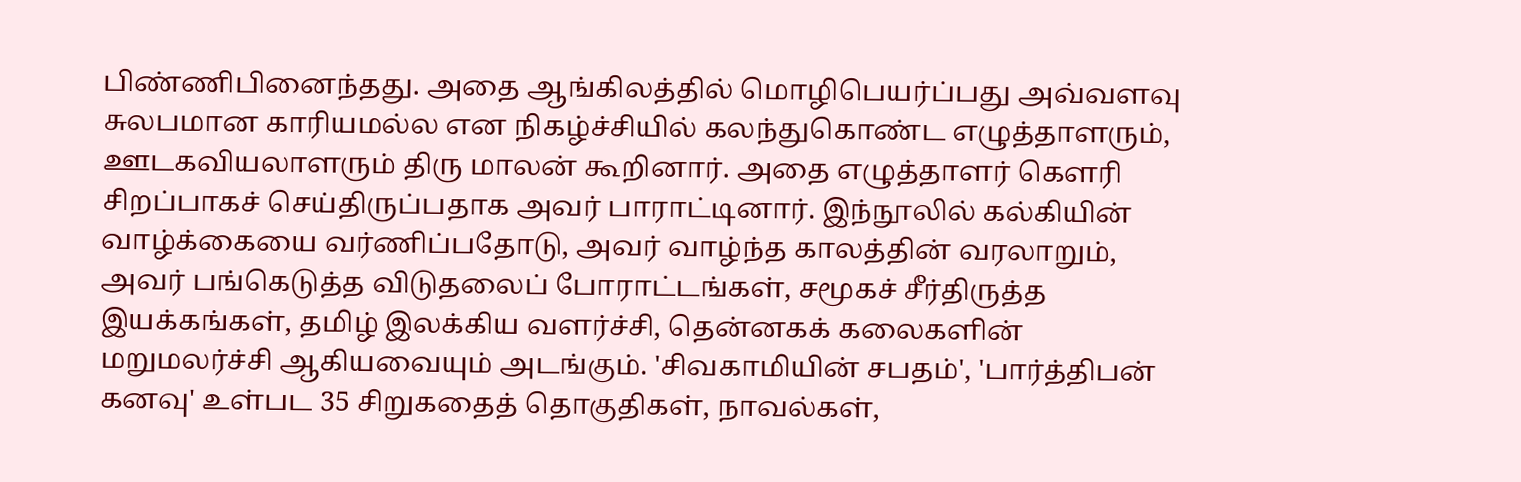பிண்ணிபினைந்தது. அதை ஆங்கிலத்தில் மொழிபெயர்ப்பது அவ்வளவு சுலபமான காரியமல்ல என நிகழ்ச்சியில் கலந்துகொண்ட எழுத்தாளரும், ஊடகவியலாளரும் திரு மாலன் கூறினார். அதை எழுத்தாளர் கௌரி சிறப்பாகச் செய்திருப்பதாக அவர் பாராட்டினார். இந்நூலில் கல்கியின் வாழ்க்கையை வர்ணிப்பதோடு, அவர் வாழ்ந்த காலத்தின் வரலாறும், அவர் பங்கெடுத்த விடுதலைப் போராட்டங்கள், சமூகச் சீர்திருத்த இயக்கங்கள், தமிழ் இலக்கிய வளர்ச்சி, தென்னகக் கலைகளின் மறுமலர்ச்சி ஆகியவையும் அடங்கும். 'சிவகாமியின் சபதம்', 'பார்த்திபன் கனவு' உள்பட 35 சிறுகதைத் தொகுதிகள், நாவல்கள்,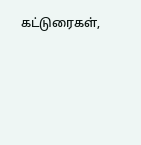கட்டுரைகள்,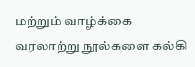மற்றும் வாழ்க்கை வரலாற்று நூல்களை கல்கி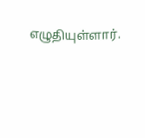எழுதியுள்ளார்.